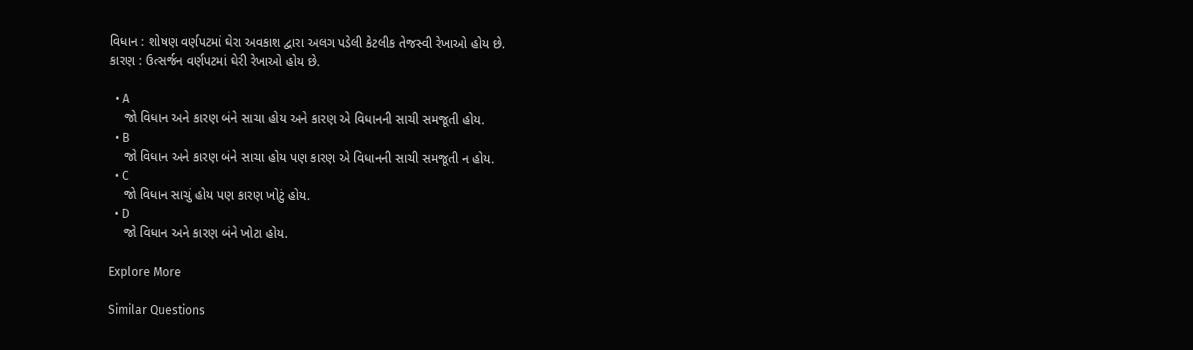વિધાન : શોષણ વર્ણપટમાં ઘેરા અવકાશ દ્વારા અલગ પડેલી કેટલીક તેજસ્વી રેખાઓ હોય છે.
કારણ : ઉત્સર્જન વર્ણપટમાં ઘેરી રેખાઓ હોય છે.

  • A
    જો વિધાન અને કારણ બંને સાચા હોય અને કારણ એ વિધાનની સાચી સમજૂતી હોય.
  • B
    જો વિધાન અને કારણ બંને સાચા હોય પણ કારણ એ વિધાનની સાચી સમજૂતી ન હોય.
  • C
    જો વિધાન સાચું હોય પણ કારણ ખોટું હોય.
  • D
    જો વિધાન અને કારણ બંને ખોટા હોય.

Explore More

Similar Questions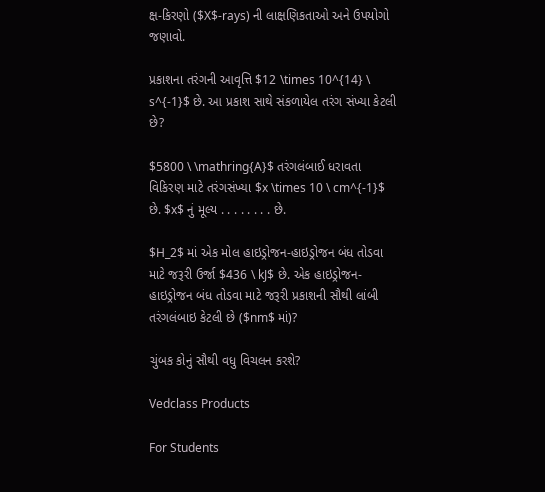ક્ષ-કિરણો ($X$-rays) ની લાક્ષણિકતાઓ અને ઉપયોગો જણાવો.

પ્રકાશના તરંગની આવૃત્તિ $12 \times 10^{14} \ s^{-1}$ છે. આ પ્રકાશ સાથે સંકળાયેલ તરંગ સંખ્યા કેટલી છે?

$5800 \ \mathring{A}$ તરંગલંબાઈ ધરાવતા વિકિરણ માટે તરંગસંખ્યા $x \times 10 \ cm^{-1}$ છે. $x$ નું મૂલ્ય . . . . . . . . છે.

$H_2$ માં એક મોલ હાઇડ્રોજન-હાઇડ્રોજન બંધ તોડવા માટે જરૂરી ઉર્જા $436 \ kJ$ છે. એક હાઇડ્રોજન-હાઇડ્રોજન બંધ તોડવા માટે જરૂરી પ્રકાશની સૌથી લાંબી તરંગલંબાઇ કેટલી છે ($nm$ માં)?

ચુંબક કોનું સૌથી વધુ વિચલન કરશે?

Vedclass Products

For Students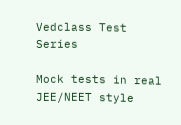Vedclass Test Series

Mock tests in real JEE/NEET style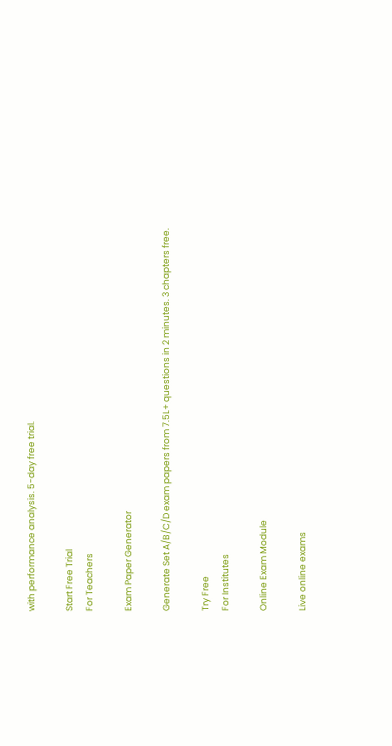with performance analysis. 5-day free trial.

Start Free Trial
For Teachers

Exam Paper Generator

Generate Set A/B/C/D exam papers from 7.5L+ questions in 2 minutes. 3 chapters free.

Try Free
For Institutes

Online Exam Module

Live online exams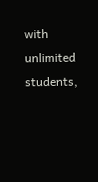with unlimited students,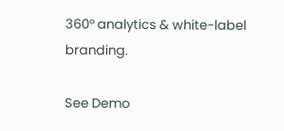360° analytics & white-label branding.

See Demo